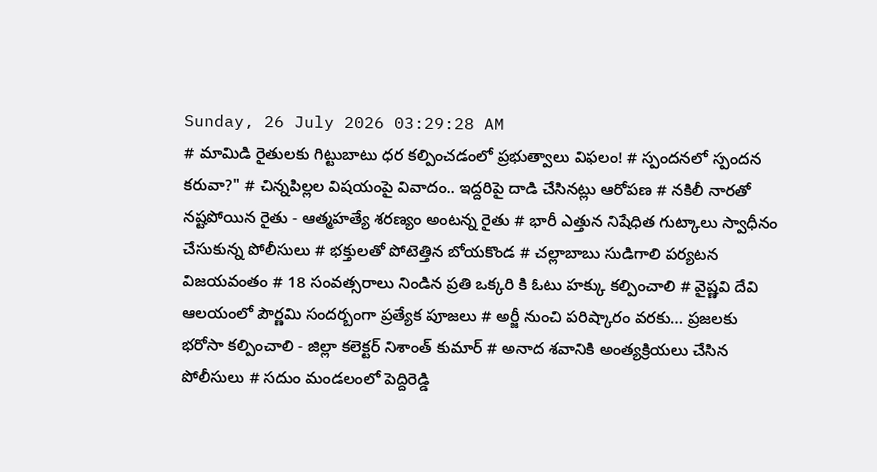Sunday, 26 July 2026 03:29:28 AM
# మామిడి రైతులకు గిట్టుబాటు ధర కల్పించడంలో ప్రభుత్వాలు విఫలం! # స్పందనలో స్పందన కరువా?" # చిన్నపిల్లల విషయంపై వివాదం.. ఇద్దరిపై దాడి చేసినట్లు ఆరోపణ # నకిలీ నారతో నష్టపోయిన రైతు - ఆత్మహత్యే శరణ్యం అంటన్న రైతు # భారీ ఎత్తున నిషేధిత గుట్కాలు స్వాధీనం చేసుకున్న పోలీసులు # భక్తులతో పోటెత్తిన బోయకొండ # చల్లాబాబు సుడిగాలి పర్యటన విజయవంతం # 18 సంవత్సరాలు నిండిన ప్రతి ఒక్కరి కి ఓటు హక్కు కల్పించాలి # వైష్ణవి దేవి ఆలయంలో పౌర్ణమి సందర్బంగా ప్రత్యేక పూజలు # అర్జీ నుంచి పరిష్కారం వరకు… ప్రజలకు భరోసా కల్పించాలి - జిల్లా కలెక్టర్ నిశాంత్ కుమార్ # అనాద శవానికి అంత్యక్రియలు చేసిన పోలీసులు # సదుం మండలంలో పెద్దిరెడ్డి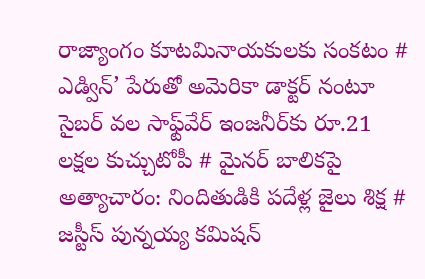రాజ్యాంగం కూటమినాయకులకు సంకటం # ఎడ్విన్’ పేరుతో అమెరికా డాక్టర్ నంటూ సైబర్ వల సాఫ్ట్‌వేర్ ఇంజనీర్‌కు రూ.21 లక్షల కుచ్చుటోపీ # మైనర్ బాలికపై అత్యాచారం: నిందితుడికి పదేళ్ల జైలు శిక్ష # జస్టీస్ పున్నయ్య కమిషన్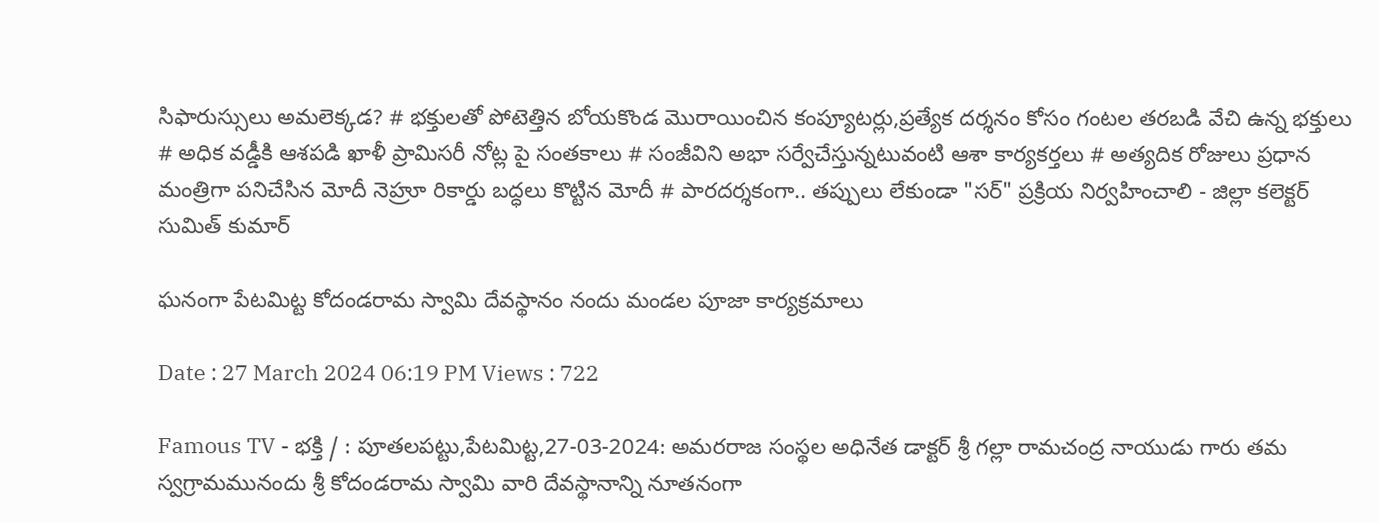సిఫారుస్సులు అమలెక్కడ? # భక్తులతో పోటెత్తిన బోయకొండ మొరాయించిన కంప్యూటర్లు,ప్రత్యేక దర్శనం కోసం గంటల తరబడి వేచి ఉన్న భక్తులు # అధిక వడ్డీకి ఆశపడి ఖాళీ ప్రామిసరీ నోట్ల పై సంతకాలు # సంజీవిని అభా సర్వేచేస్తున్నటువంటి ఆశా కార్యకర్తలు # అత్యదిక రోజులు ప్రధాన మంత్రిగా పనిచేసిన మోదీ నెహ్రూ రికార్డు బద్ధలు కొట్టిన మోదీ # పారదర్శకంగా.. తప్పులు లేకుండా "సర్" ప్రక్రియ నిర్వహించాలి - జిల్లా కలెక్టర్ సుమిత్ కుమార్

ఘనంగా పేటమిట్ట కోదండరామ స్వామి దేవస్థానం నందు మండల పూజా కార్యక్రమాలు

Date : 27 March 2024 06:19 PM Views : 722

Famous TV - భక్తి / : పూతలపట్టు,పేటమిట్ట,27-03-2024: అమరరాజ సంస్థల అధినేత డాక్టర్ శ్రీ గల్లా రామచంద్ర నాయుడు గారు తమ స్వగ్రామమునందు శ్రీ కోదండరామ స్వామి వారి దేవస్థానాన్ని నూతనంగా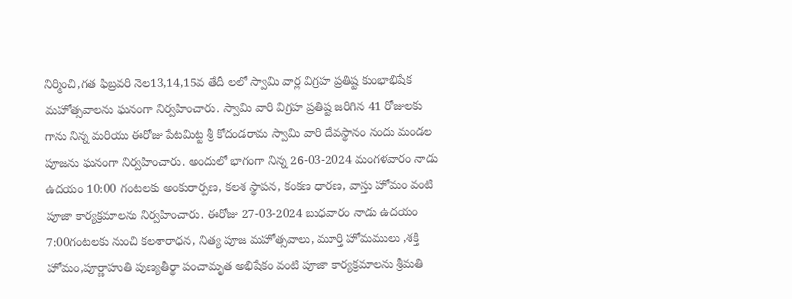నిర్మించి,గత ఫిబ్రవరి నెల13,14,15వ తేదీ లలో స్వామి వార్ల విగ్రహ ప్రతిష్ట కుంభాభిషేక మహోత్సవాలను ఘనంగా నిర్వహించారు. స్వామి వారి విగ్రహ ప్రతిష్ట జరిగిన 41 రోజులకు గాను నిన్న మరియు ఈరోజు పేటమిట్ట శ్రీ కోదండరామ స్వామి వారి దేవస్థానం నందు మండల పూజను ఘనంగా నిర్వహించారు. అందులో భాగంగా నిన్న 26-03-2024 మంగళవారం నాడు ఉదయం 10:00 గంటలకు అంకురార్పణ, కలశ స్థాపన, కంకణ ధారణ, వాస్తు హోమం వంటి పూజా కార్యక్రమాలను నిర్వహించారు. ఈరోజు 27-03-2024 బుధవారం నాడు ఉదయం 7:00గంటలకు నుంచి కలశారాధన, నిత్య పూజ మహోత్సవాలు, మూర్తి హోమములు ,శక్తి హోమం,పూర్ణాహుతి పుణ్యతీర్థా పంచామృత అభిషేకం వంటి పూజా కార్యక్రమాలను శ్రీమతి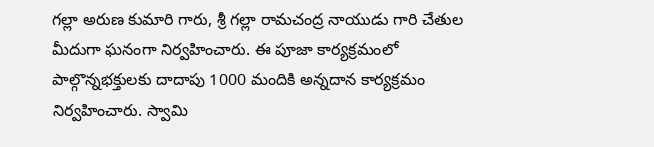గల్లా అరుణ కుమారి గారు, శ్రీ గల్లా రామచంద్ర నాయుడు గారి చేతుల మీదుగా ఘనంగా నిర్వహించారు. ఈ పూజా కార్యక్రమంలో పాల్గొన్నభక్తులకు దాదాపు 1000 మందికి అన్నదాన కార్యక్రమం నిర్వహించారు. స్వామి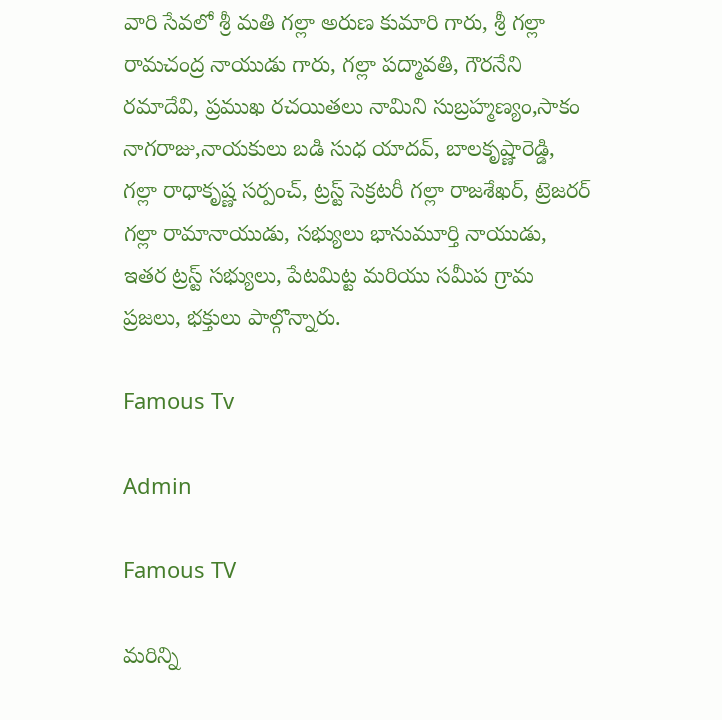వారి సేవలో శ్రీ మతి గల్లా అరుణ కుమారి గారు, శ్రీ గల్లా రామచంద్ర నాయుడు గారు, గల్లా పద్మావతి, గౌరనేని రమాదేవి, ప్రముఖ రచయితలు నామిని సుబ్రహ్మణ్యం,సాకం నాగరాజు,నాయకులు బడి సుధ యాదవ్, బాలకృష్ణారెడ్డి, గల్లా రాధాకృష్ణ సర్పంచ్, ట్రస్ట్ సెక్రటరీ గల్లా రాజశేఖర్, ట్రెజరర్ గల్లా రామానాయుడు, సభ్యులు భానుమూర్తి నాయుడు, ఇతర ట్రస్ట్ సభ్యులు, పేటమిట్ట మరియు సమీప గ్రామ ప్రజలు, భక్తులు పాల్గొన్నారు.

Famous Tv

Admin

Famous TV

మరిన్ని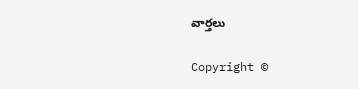వార్తలు

Copyright ©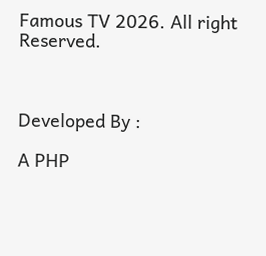Famous TV 2026. All right Reserved.



Developed By :

A PHP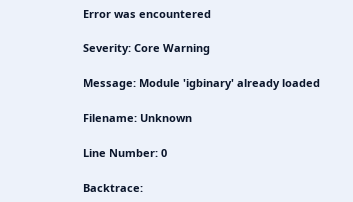Error was encountered

Severity: Core Warning

Message: Module 'igbinary' already loaded

Filename: Unknown

Line Number: 0

Backtrace: